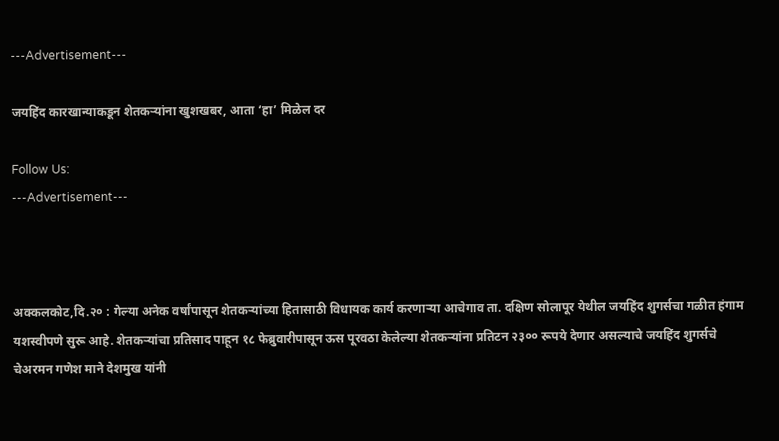---Advertisement---

जयहिंद कारखान्याकडून शेतकऱ्यांना खुशखबर, आता ‘हा’ मिळेल दर

Follow Us:
---Advertisement---



अक्कलकोट,दि.२० : गेल्या अनेक वर्षांपासून शेतकऱ्यांच्या हितासाठी विधायक कार्य करणाऱ्या आचेगाव ता. दक्षिण सोलापूर येथील जयहिंद शुगर्सचा गळीत हंगाम यशस्वीपणे सुरू आहे. शेतकऱ्यांचा प्रतिसाद पाहून १८ फेब्रुवारीपासून ऊस पूरवठा केलेल्या शेतकऱ्यांना प्रतिटन २३०० रूपये देणार असल्याचे जयहिंद शुगर्सचे चेअरमन गणेश माने देशमुख यांनी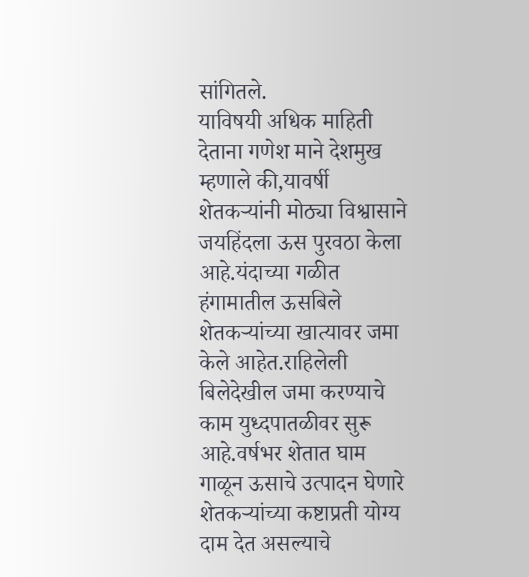सांगितले.
याविषयी अधिक माहिती देताना गणेश माने देशमुख म्हणाले की,यावर्षी शेतकऱ्यांनी मोठ्या विश्वासाने जयहिंदला ऊस पुरवठा केला आहे.यंदाच्या गळीत हंगामातील ऊसबिले शेतकऱ्यांच्या खात्यावर जमा केले आहेत.राहिलेली बिलेदेखील जमा करण्याचे काम युध्दपातळीवर सुरू आहे.वर्षभर शेतात घाम गाळून ऊसाचे उत्पादन घेणारे शेतकऱ्यांच्या कष्टाप्रती योग्य दाम देत असल्याचे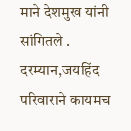माने देशमुख यांनी सांगितले .
दरम्यान,जयहिंद परिवाराने कायमच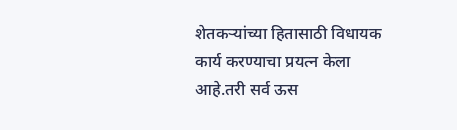शेतकऱ्यांच्या हितासाठी विधायक कार्य करण्याचा प्रयत्न केला आहे.तरी सर्व ऊस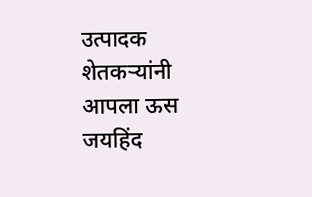उत्पादक शेतकऱ्यांनी आपला ऊस जयहिंद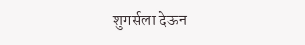शुगर्सला देऊन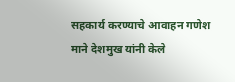सहकार्य करण्याचे आवाहन गणेश माने देशमुख यांनी केले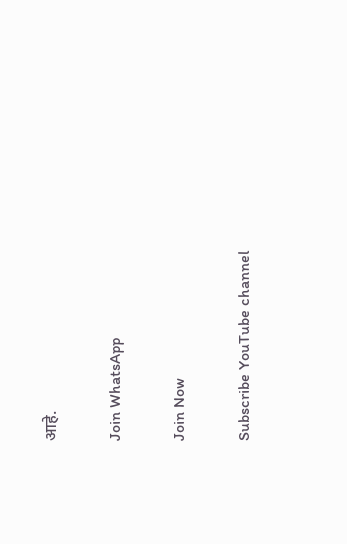आहे.

Join WhatsApp

Join Now

Subscribe YouTube channel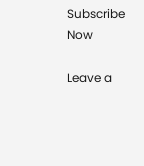Subscribe Now

Leave a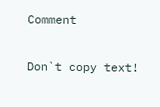Comment

Don`t copy text!